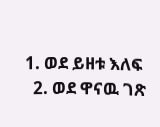1. ወደ ይዘቱ እለፍ
  2. ወደ ዋናዉ ገጽ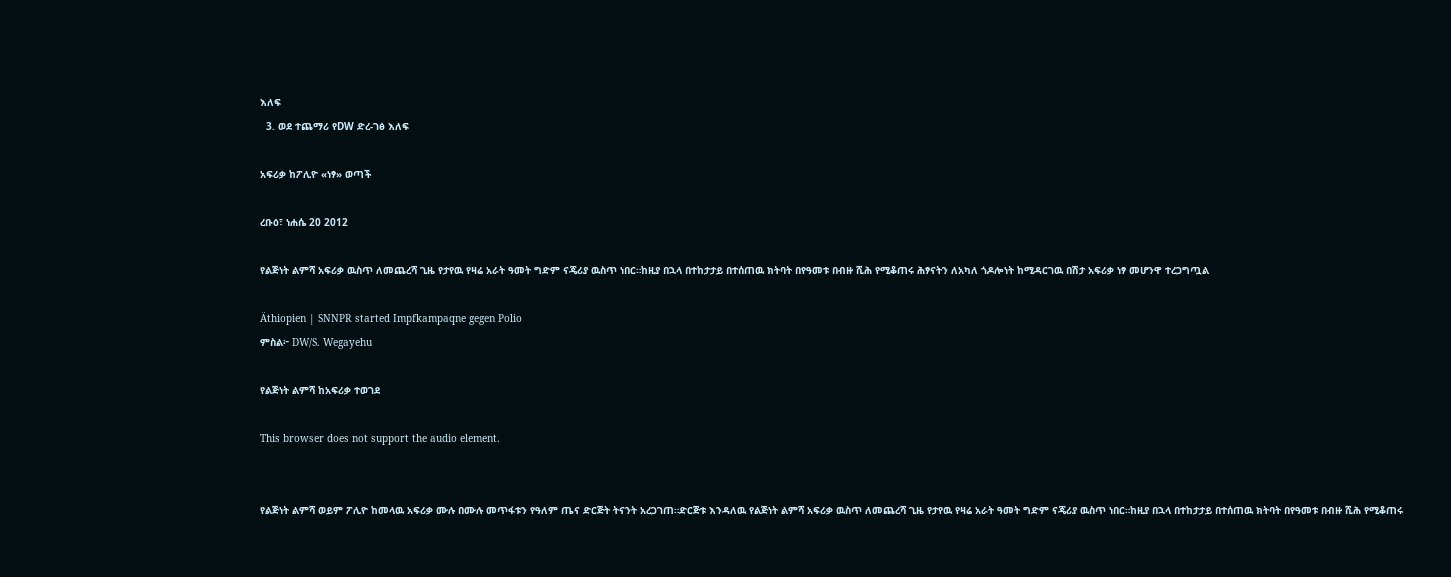እለፍ
  3. ወደ ተጨማሪ የDW ድረ-ገፅ እለፍ

አፍሪቃ ከፖሊዮ «ነፃ» ወጣች

ረቡዕ፣ ነሐሴ 20 2012

የልጅነት ልምሻ አፍሪቃ ዉስጥ ለመጨረሻ ጊዜ የታየዉ የዛሬ አራት ዓመት ግድም ናጄሪያ ዉስጥ ነበር።ከዚያ በኋላ በተከታታይ በተሰጠዉ ክትባት በየዓመቱ በብዙ ሺሕ የሚቆጠሩ ሕፃናትን ለአካለ ጎዶሎነት ከሚዳርገዉ በሽታ አፍሪቃ ነፃ መሆንዋ ተረጋግጧል

Äthiopien | SNNPR started Impfkampaqne gegen Polio
ምስል፦ DW/S. Wegayehu

የልጅነት ልምሻ ከአፍሪቃ ተወገደ

This browser does not support the audio element.


የልጅነት ልምሻ ወይም ፖሊዮ ከመላዉ አፍሪቃ ሙሉ በሙሉ መጥፋቱን የዓለም ጤና ድርጅት ትናንት አረጋገጠ።ድርጅቱ እንዳለዉ የልጅነት ልምሻ አፍሪቃ ዉስጥ ለመጨረሻ ጊዜ የታየዉ የዛሬ አራት ዓመት ግድም ናጄሪያ ዉስጥ ነበር።ከዚያ በኋላ በተከታታይ በተሰጠዉ ክትባት በየዓመቱ በብዙ ሺሕ የሚቆጠሩ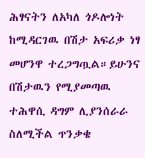ሕፃናትን ለአካለ ጎዶሎነት ከሚዳርገዉ በሽታ አፍሪቃ ነፃ መሆንዋ ተረጋግጧል።ይሁንና በሽታዉን የሚያመጣዉ ተሕዋሲ ዳግም ሊያንሰራራ ስለሚችል ጥንቃቄ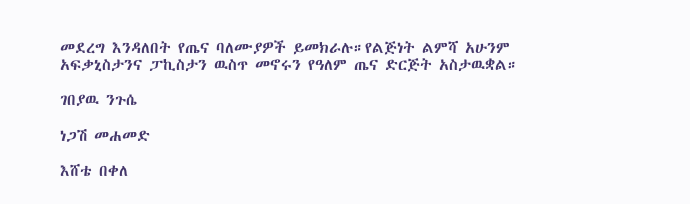መደረግ እንዳለበት የጤና ባለሙያዎች ይመክራሉ።የልጅነት ልምሻ አሁንም አፍቃኒስታንና ፓኪስታን ዉስጥ መኖሩን የዓለም ጤና ድርጅት አስታዉቋል።

ገበያዉ ንጉሴ

ነጋሽ መሐመድ

እሸቴ በቀለ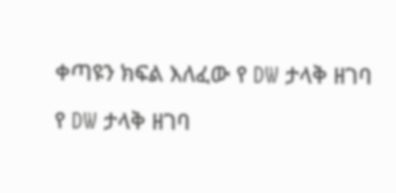ቀጣዩን ክፍል እለፈው የ DW ታላቅ ዘገባ

የ DW ታላቅ ዘገባ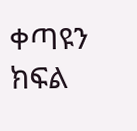ቀጣዩን ክፍል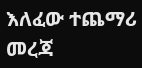እለፈው ተጨማሪ መረጃ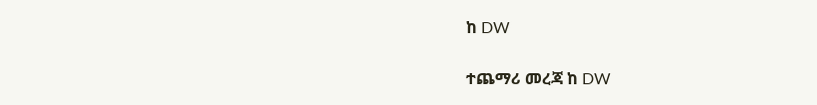ከ DW

ተጨማሪ መረጃ ከ DW